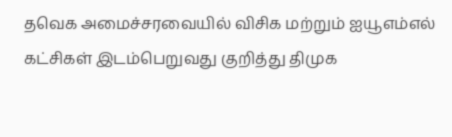தவெக அமைச்சரவையில் விசிக மற்றும் ஐயூஎம்எல் கட்சிகள் இடம்பெறுவது குறித்து திமுக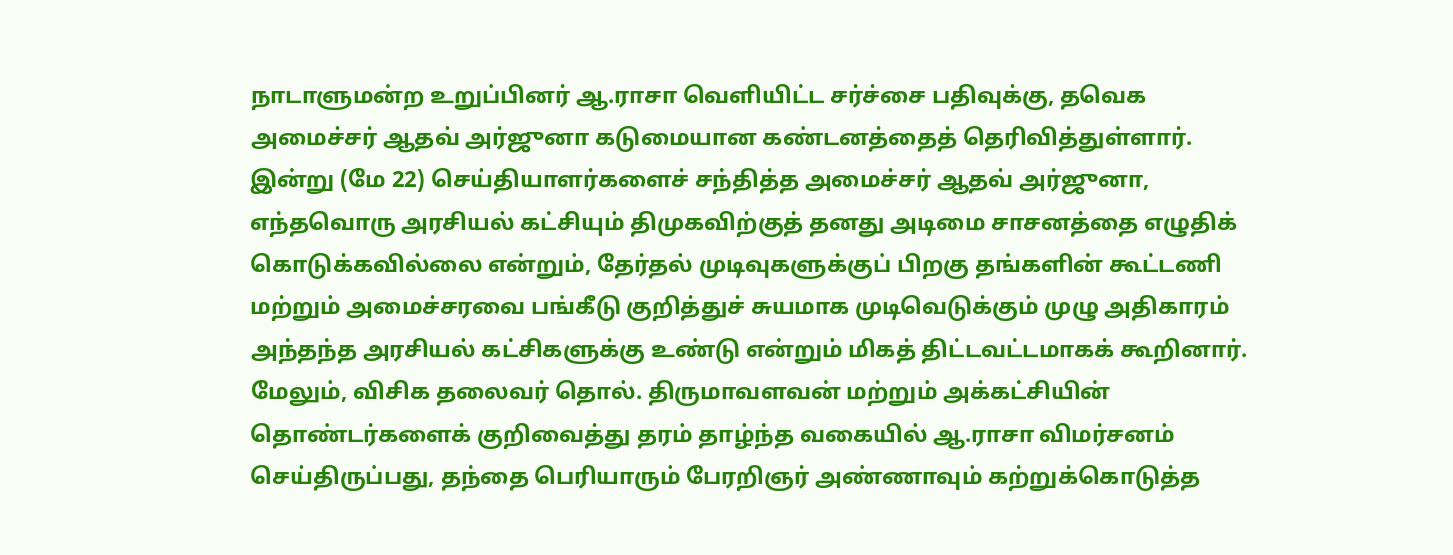நாடாளுமன்ற உறுப்பினர் ஆ.ராசா வெளியிட்ட சர்ச்சை பதிவுக்கு, தவெக அமைச்சர் ஆதவ் அர்ஜுனா கடுமையான கண்டனத்தைத் தெரிவித்துள்ளார். இன்று (மே 22) செய்தியாளர்களைச் சந்தித்த அமைச்சர் ஆதவ் அர்ஜுனா, எந்தவொரு அரசியல் கட்சியும் திமுகவிற்குத் தனது அடிமை சாசனத்தை எழுதிக் கொடுக்கவில்லை என்றும், தேர்தல் முடிவுகளுக்குப் பிறகு தங்களின் கூட்டணி மற்றும் அமைச்சரவை பங்கீடு குறித்துச் சுயமாக முடிவெடுக்கும் முழு அதிகாரம் அந்தந்த அரசியல் கட்சிகளுக்கு உண்டு என்றும் மிகத் திட்டவட்டமாகக் கூறினார்.
மேலும், விசிக தலைவர் தொல். திருமாவளவன் மற்றும் அக்கட்சியின் தொண்டர்களைக் குறிவைத்து தரம் தாழ்ந்த வகையில் ஆ.ராசா விமர்சனம் செய்திருப்பது, தந்தை பெரியாரும் பேரறிஞர் அண்ணாவும் கற்றுக்கொடுத்த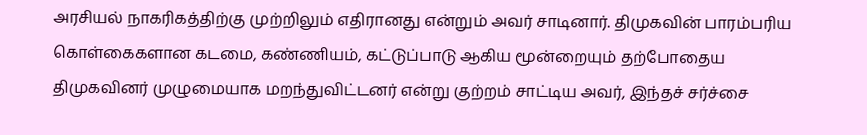அரசியல் நாகரிகத்திற்கு முற்றிலும் எதிரானது என்றும் அவர் சாடினார். திமுகவின் பாரம்பரிய கொள்கைகளான கடமை, கண்ணியம், கட்டுப்பாடு ஆகிய மூன்றையும் தற்போதைய திமுகவினர் முழுமையாக மறந்துவிட்டனர் என்று குற்றம் சாட்டிய அவர், இந்தச் சர்ச்சை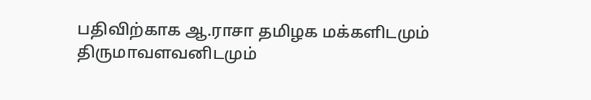பதிவிற்காக ஆ.ராசா தமிழக மக்களிடமும் திருமாவளவனிடமும்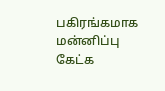பகிரங்கமாக மன்னிப்பு கேட்க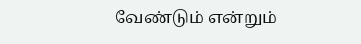வேண்டும் என்றும்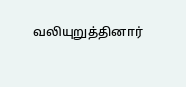வலியுறுத்தினார்